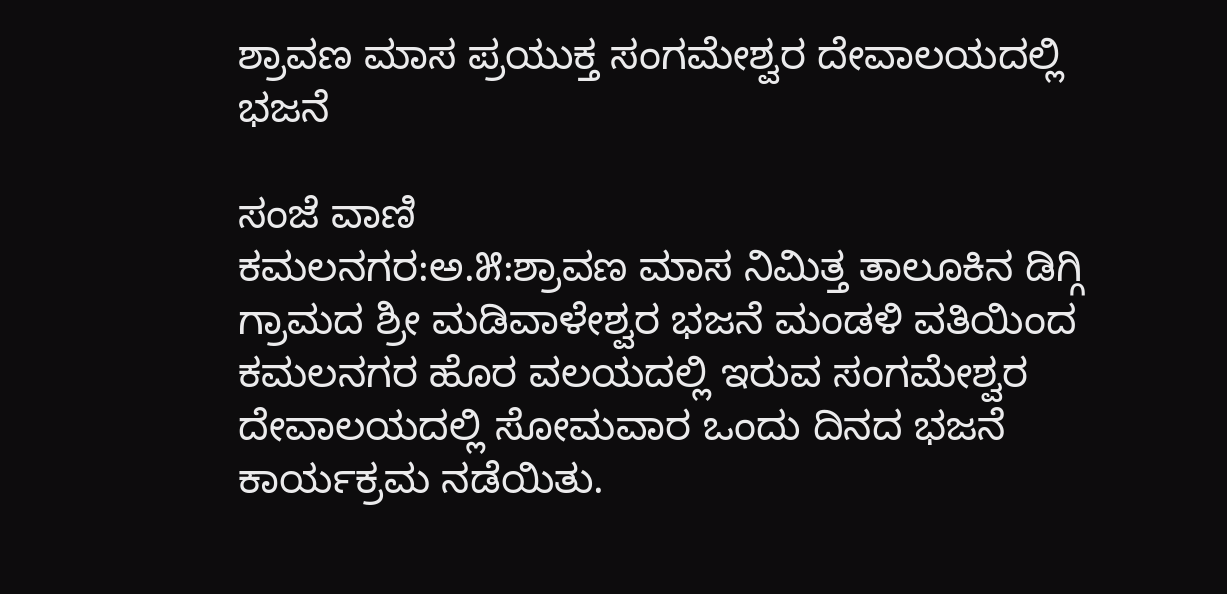ಶ್ರಾವಣ ಮಾಸ ಪ್ರಯುಕ್ತ ಸಂಗಮೇಶ್ವರ ದೇವಾಲಯದಲ್ಲಿ ಭಜನೆ

ಸಂಜೆ ವಾಣಿ
ಕಮಲನಗರ:ಅ.೫:ಶ್ರಾವಣ ಮಾಸ ನಿಮಿತ್ತ ತಾಲೂಕಿನ ಡಿಗ್ಗಿ ಗ್ರಾಮದ ಶ್ರೀ ಮಡಿವಾಳೇಶ್ವರ ಭಜನೆ ಮಂಡಳಿ ವತಿಯಿಂದ ಕಮಲನಗರ ಹೊರ ವಲಯದಲ್ಲಿ ಇರುವ ಸಂಗಮೇಶ್ವರ ದೇವಾಲಯದಲ್ಲಿ ಸೋಮವಾರ ಒಂದು ದಿನದ ಭಜನೆ ಕಾರ್ಯಕ್ರಮ ನಡೆಯಿತು.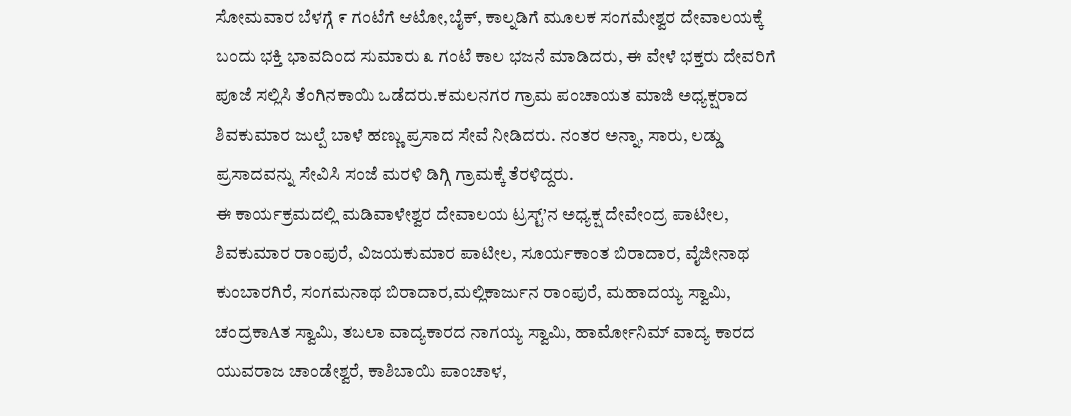ಸೋಮವಾರ ಬೆಳಗ್ಗೆ ೯ ಗಂಟೆಗೆ ಆಟೋ,ಬೈಕ್, ಕಾಲ್ನಡಿಗೆ ಮೂಲಕ ಸಂಗಮೇಶ್ವರ ದೇವಾಲಯಕ್ಕೆ ಬಂದು ಭಕ್ತಿ ಭಾವದಿಂದ ಸುಮಾರು ೩ ಗಂಟೆ ಕಾಲ ಭಜನೆ ಮಾಡಿದರು, ಈ ವೇಳೆ ಭಕ್ತರು ದೇವರಿಗೆ ಪೂಜೆ ಸಲ್ಲಿಸಿ ತೆಂಗಿನಕಾಯಿ ಒಡೆದರು.ಕಮಲನಗರ ಗ್ರಾಮ ಪಂಚಾಯತ ಮಾಜಿ ಅಧ್ಯಕ್ಷರಾದ ಶಿವಕುಮಾರ ಜುಲ್ಪೆ ಬಾಳೆ ಹಣ್ಣು ಪ್ರಸಾದ ಸೇವೆ ನೀಡಿದರು. ನಂತರ ಅನ್ನಾ, ಸಾರು, ಲಡ್ಡು ಪ್ರಸಾದವನ್ನು ಸೇವಿಸಿ ಸಂಜೆ ಮರಳಿ ಡಿಗ್ಗಿ ಗ್ರಾಮಕ್ಕೆ ತೆರಳಿದ್ದರು.
ಈ ಕಾರ್ಯಕ್ರಮದಲ್ಲಿ ಮಡಿವಾಳೇಶ್ವರ ದೇವಾಲಯ ಟ್ರಸ್ಟ್’ನ ಅಧ್ಯಕ್ಷ ದೇವೇಂದ್ರ ಪಾಟೀಲ, ಶಿವಕುಮಾರ ರಾಂಪುರೆ, ವಿಜಯಕುಮಾರ ಪಾಟೀಲ, ಸೂರ್ಯಕಾಂತ ಬಿರಾದಾರ, ವೈಜೀನಾಥ ಕುಂಬಾರಗಿರೆ, ಸಂಗಮನಾಥ ಬಿರಾದಾರ,ಮಲ್ಲಿಕಾರ್ಜುನ ರಾಂಪುರೆ, ಮಹಾದಯ್ಯ ಸ್ವಾಮಿ, ಚಂದ್ರಕಾAತ ಸ್ವಾಮಿ, ತಬಲಾ ವಾದ್ಯಕಾರದ ನಾಗಯ್ಯ ಸ್ವಾಮಿ, ಹಾರ್ಮೋನಿಮ್ ವಾದ್ಯ ಕಾರದ ಯುವರಾಜ ಚಾಂಡೇಶ್ವರೆ, ಕಾಶಿಬಾಯಿ ಪಾಂಚಾಳ,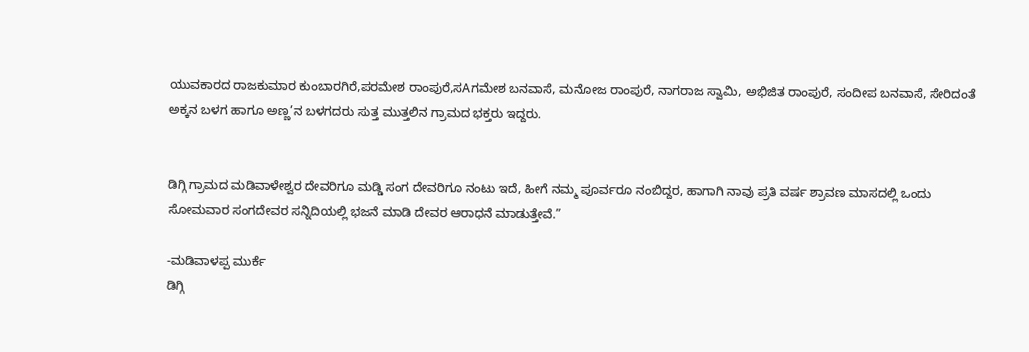ಯುವಕಾರದ ರಾಜಕುಮಾರ ಕುಂಬಾರಗಿರೆ,ಪರಮೇಶ ರಾಂಪುರೆ,ಸAಗಮೇಶ ಬನವಾಸೆ, ಮನೋಜ ರಾಂಪುರೆ, ನಾಗರಾಜ ಸ್ವಾಮಿ, ಅಭಿಜಿತ ರಾಂಪುರೆ, ಸಂದೀಪ ಬನವಾಸೆ, ಸೇರಿದಂತೆ ಅಕ್ಕನ ಬಳಗ ಹಾಗೂ ಅಣ್ಣ’ನ ಬಳಗದರು ಸುತ್ತ ಮುತ್ತಲಿನ ಗ್ರಾಮದ ಭಕ್ತರು ಇದ್ದರು.


ಡಿಗ್ಗಿ ಗ್ರಾಮದ ಮಡಿವಾಳೇಶ್ವರ ದೇವರಿಗೂ ಮಡ್ಡಿ ಸಂಗ ದೇವರಿಗೂ ನಂಟು ಇದೆ, ಹೀಗೆ ನಮ್ಮ ಪೂರ್ವರೂ ನಂಬಿದ್ದರ, ಹಾಗಾಗಿ ನಾವು ಪ್ರತಿ ವರ್ಷ ಶ್ರಾವಣ ಮಾಸದಲ್ಲಿ ಒಂದು ಸೋಮವಾರ ಸಂಗದೇವರ ಸನ್ನಿದಿಯಲ್ಲಿ ಭಜನೆ ಮಾಡಿ ದೇವರ ಆರಾಧನೆ ಮಾಡುತ್ತೇವೆ.”

-ಮಡಿವಾಳಪ್ಪ ಮುರ್ಕೆ
ಡಿಗ್ಗಿ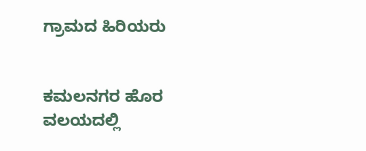ಗ್ರಾಮದ ಹಿರಿಯರು


ಕಮಲನಗರ ಹೊರ ವಲಯದಲ್ಲಿ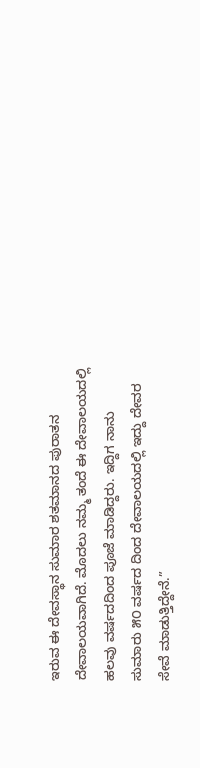ಇರುವ ಈ ದೇವಸ್ಥಾನ ಸುಮಾರ ಶತಮಾನದ ಪುರಾತನ ದೇವಾಲಯವಾಗಿದೆ. ಮೊದಲು ನಮ್ಮ ತಂದೆ ಈ ದೇವಾಲಯದಲ್ಲಿ ಹಲವು ವರ್ಷದದಿಂದ ಪೂಜೆ ಮಾಡಿದ್ದರು. ಇದ್ದಿಗ ನಾನು ಸುಮಾರು ೫೦ ವರ್ಷದ ದಿಂದ ದೇವಾಲಯದಲ್ಲಿ ಇದ್ದು ದೇವರ ಸೇವೆ ಮಾಡುತ್ತಿದ್ದೇನೆ.”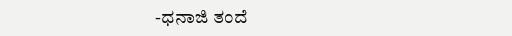-ಧನಾಜಿ ತಂದೆ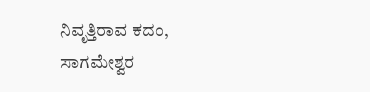ನಿವೃತ್ತಿರಾವ ಕದಂ,
ಸಾಗಮೇಶ್ವರ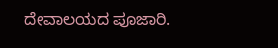ದೇವಾಲಯದ ಪೂಜಾರಿ.